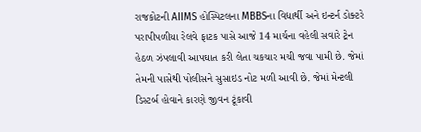રાજકોટની AIIMS હોસ્પિટલના MBBSના વિદ્યાર્થી અને ઇન્ટર્ન ડોક્ટરે પરાપીપળીયા રેલવે ફાટક પાસે આજે 14 માર્ચના વહેલી સવારે ટ્રેન હેઠળ ઝંપલાવી આપઘાત કરી લેતા ચકચાર મચી જવા પામી છે. જેમાં તેમની પાસેથી પોલીસને સુસાઇડ નોટ મળી આવી છે. જેમાં મેન્ટલી ડિસ્ટર્બ હોવાને કારણે જીવન ટૂંકાવી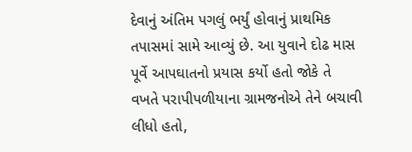દેવાનું અંતિમ પગલું ભર્યું હોવાનું પ્રાથમિક તપાસમાં સામે આવ્યું છે. આ યુવાને દોઢ માસ પૂર્વે આપઘાતનો પ્રયાસ કર્યો હતો જોકે તે વખતે પરાપીપળીયાના ગ્રામજનોએ તેને બચાવી લીધો હતો,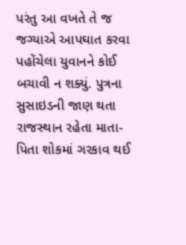પરંતુ આ વખતે તે જ જગ્યાએ આપઘાત કરવા પહોંચેલા યુવાનને કોઈ બચાવી ન શક્યું. પુત્રના સુસાઇડની જાણ થતા રાજસ્થાન રહેતા માતા-પિતા શોકમાં ગરકાવ થઈ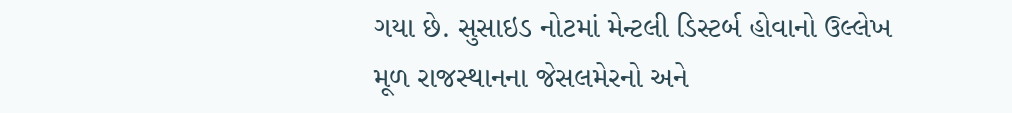ગયા છે. સુસાઇડ નોટમાં મેન્ટલી ડિસ્ટર્બ હોવાનો ઉલ્લેખ
મૂળ રાજસ્થાનના જેસલમેરનો અને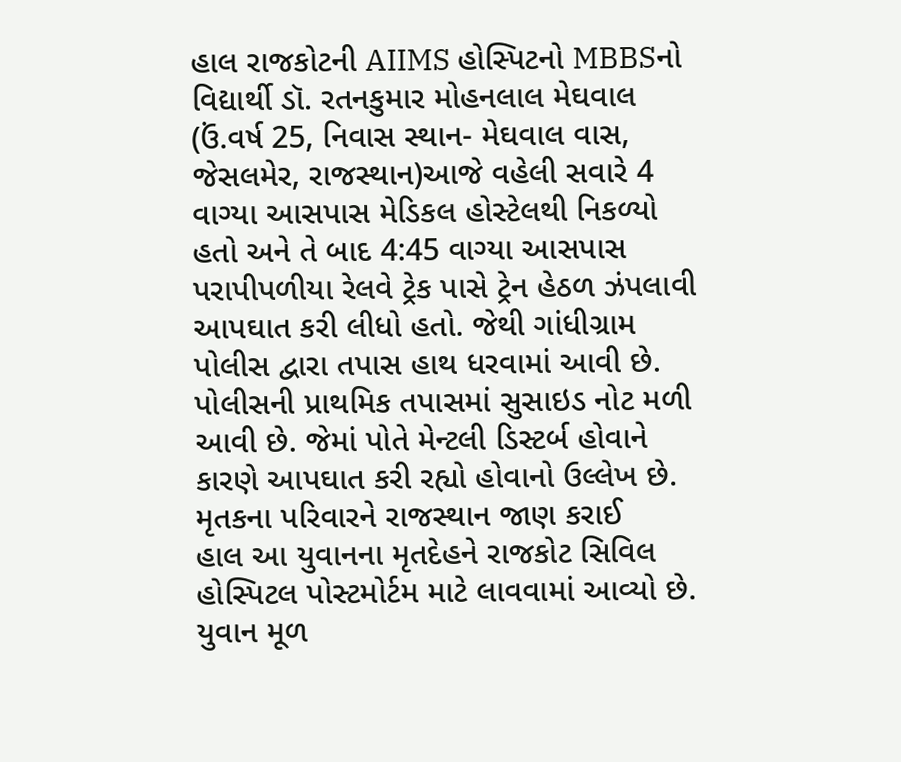હાલ રાજકોટની AIIMS હોસ્પિટનો MBBSનો વિદ્યાર્થી ડૉ. રતનકુમાર મોહનલાલ મેઘવાલ (ઉં.વર્ષ 25, નિવાસ સ્થાન- મેઘવાલ વાસ, જેસલમેર, રાજસ્થાન)આજે વહેલી સવારે 4 વાગ્યા આસપાસ મેડિકલ હોસ્ટેલથી નિકળ્યો હતો અને તે બાદ 4:45 વાગ્યા આસપાસ પરાપીપળીયા રેલવે ટ્રેક પાસે ટ્રેન હેઠળ ઝંપલાવી આપઘાત કરી લીધો હતો. જેથી ગાંધીગ્રામ પોલીસ દ્વારા તપાસ હાથ ધરવામાં આવી છે. પોલીસની પ્રાથમિક તપાસમાં સુસાઇડ નોટ મળી આવી છે. જેમાં પોતે મેન્ટલી ડિસ્ટર્બ હોવાને કારણે આપઘાત કરી રહ્યો હોવાનો ઉલ્લેખ છે. મૃતકના પરિવારને રાજસ્થાન જાણ કરાઈ
હાલ આ યુવાનના મૃતદેહને રાજકોટ સિવિલ હોસ્પિટલ પોસ્ટમોર્ટમ માટે લાવવામાં આવ્યો છે. યુવાન મૂળ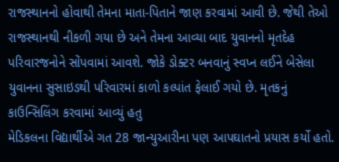રાજસ્થાનનો હોવાથી તેમના માતા-પિતાને જાણ કરવામાં આવી છે. જેથી તેઓ રાજસ્થાનથી નીકળી ગયા છે અને તેમના આવ્યા બાદ યુવાનનો મૃતદેહ પરિવારજનોને સોંપવામાં આવશે. જોકે ડોક્ટર બનવાનું સ્વપ્ન લઈને બેસેલા યુવાનના સુસાઇડથી પરિવારમાં કાળો કલ્પાંત ફેલાઈ ગયો છે. મૃતકનું કાઉન્સિલિંગ કરવામાં આવ્યું હતુ
મેડિકલના વિદ્યાર્થીએ ગત 28 જાન્યુઆરીના પણ આપઘાતનો પ્રયાસ કર્યો હતો.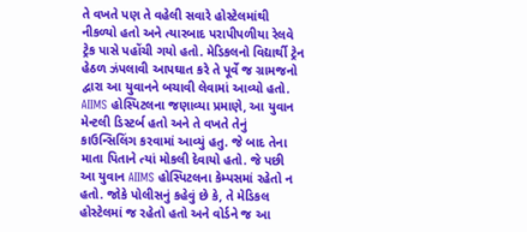તે વખતે પણ તે વહેલી સવારે હોસ્ટેલમાંથી નીકળ્યો હતો અને ત્યારબાદ પરાપીપળીયા રેલવે ટ્રેક પાસે પહોંચી ગયો હતો. મેડિકલનો વિદ્યાર્થી ટ્રેન હેઠળ ઝંપલાવી આપઘાત કરે તે પૂર્વે જ ગ્રામજનો દ્વારા આ યુવાનને બચાવી લેવામાં આવ્યો હતો. AIIMS હોસ્પિટલના જણાવ્યા પ્રમાણે, આ યુવાન મેન્ટલી ડિસ્ટર્બ હતો અને તે વખતે તેનું કાઉન્સિલિંગ કરવામાં આવ્યું હતુ. જે બાદ તેના માતા પિતાને ત્યાં મોકલી દેવાયો હતો. જે પછી આ યુવાન AIIMS હોસ્પિટલના કેમ્પસમાં રહેતો ન હતો. જોકે પોલીસનું કહેવું છે કે, તે મેડિકલ હોસ્ટેલમાં જ રહેતો હતો અને વોર્ડને જ આ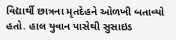વિદ્યાર્થી છાત્રના મૃતદેહને ઓળખી બતાવ્યો હતો. હાલ યુવાન પાસેથી સુસાઇડ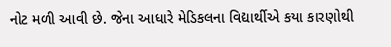નોટ મળી આવી છે. જેના આધારે મેડિકલના વિદ્યાર્થીએ કયા કારણોથી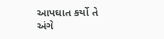આપઘાત કર્યો તે અંગે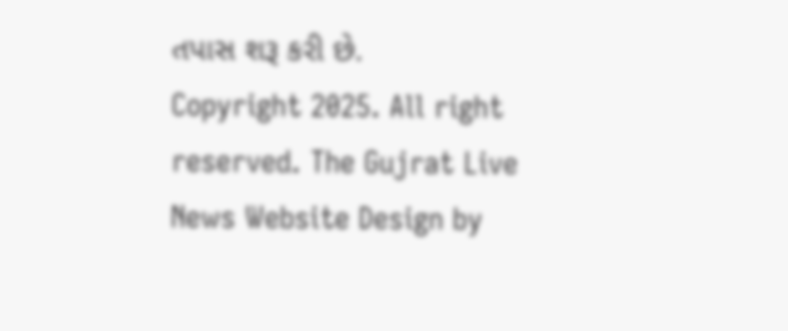તપાસ શરૂ કરી છે.
Copyright 2025. All right reserved. The Gujrat Live News Website Design by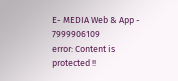E- MEDIA Web & App - 7999906109
error: Content is protected !!